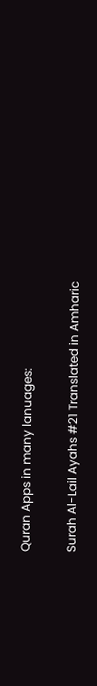Quran Apps in many lanuages:

Surah Al-Lail Ayahs #21 Translated in Amharic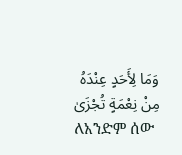وَمَا لِأَحَدٍ عِنْدَهُ مِنْ نِعْمَةٍ تُجْزَىٰ
ለአንድም ሰው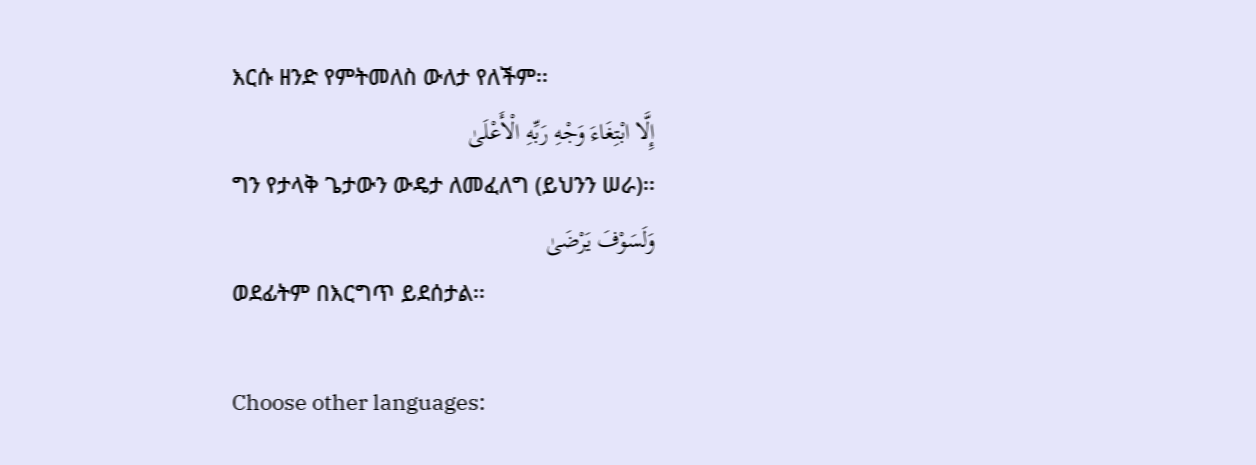እርሱ ዘንድ የምትመለስ ውለታ የለችም፡፡
إِلَّا ابْتِغَاءَ وَجْهِ رَبِّهِ الْأَعْلَىٰ
ግን የታላቅ ጌታውን ውዴታ ለመፈለግ (ይህንን ሠራ)፡፡
وَلَسَوْفَ يَرْضَىٰ
ወደፊትም በእርግጥ ይደሰታል፡፡

Choose other languages: